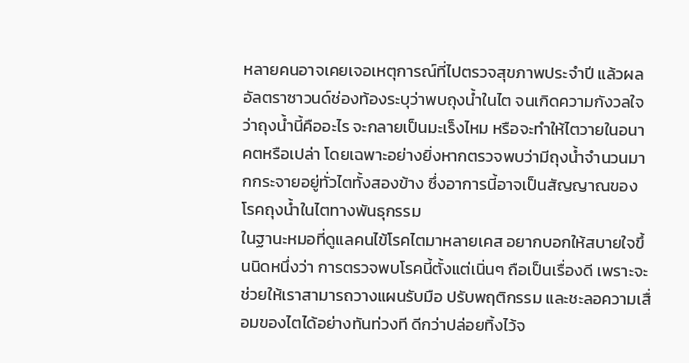หลายคนอาจเคยเจอเหตุการณ์ที่ไปตรวจสุขภาพประจำปี แล้วผลอัลตราซาวนด์ช่องท้องระบุว่าพบถุงน้ำในไต จนเกิดความกังวลใจว่าถุงน้ำนี้คืออะไร จะกลายเป็นมะเร็งไหม หรือจะทำให้ไตวายในอนาคตหรือเปล่า โดยเฉพาะอย่างยิ่งหากตรวจพบว่ามีถุงน้ำจำนวนมากกระจายอยู่ทั่วไตทั้งสองข้าง ซึ่งอาการนี้อาจเป็นสัญญาณของ โรคถุงน้ำในไตทางพันธุกรรม
ในฐานะหมอที่ดูแลคนไข้โรคไตมาหลายเคส อยากบอกให้สบายใจขึ้นนิดหนึ่งว่า การตรวจพบโรคนี้ตั้งแต่เนิ่นๆ ถือเป็นเรื่องดี เพราะจะช่วยให้เราสามารถวางแผนรับมือ ปรับพฤติกรรม และชะลอความเสื่อมของไตได้อย่างทันท่วงที ดีกว่าปล่อยทิ้งไว้จ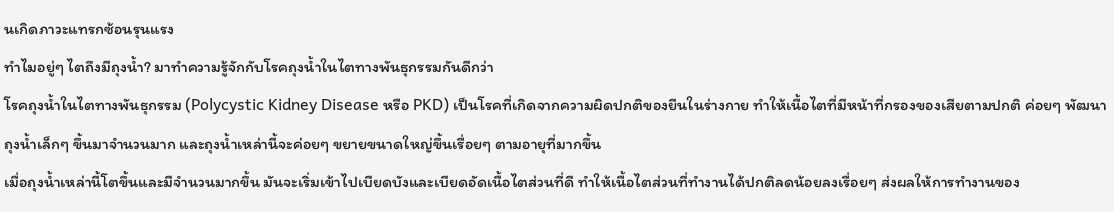นเกิดภาวะแทรกซ้อนรุนแรง
ทำไมอยู่ๆ ไตถึงมีถุงน้ำ? มาทำความรู้จักกับโรคถุงน้ำในไตทางพันธุกรรมกันดีกว่า
โรคถุงน้ำในไตทางพันธุกรรม (Polycystic Kidney Disease หรือ PKD) เป็นโรคที่เกิดจากความผิดปกติของยีนในร่างกาย ทำให้เนื้อไตที่มีหน้าที่กรองของเสียตามปกติ ค่อยๆ พัฒนาถุงน้ำเล็กๆ ขึ้นมาจำนวนมาก และถุงน้ำเหล่านี้จะค่อยๆ ขยายขนาดใหญ่ขึ้นเรื่อยๆ ตามอายุที่มากขึ้น
เมื่อถุงน้ำเหล่านี้โตขึ้นและมีจำนวนมากขึ้น มันจะเริ่มเข้าไปเบียดบังและเบียดอัดเนื้อไตส่วนที่ดี ทำให้เนื้อไตส่วนที่ทำงานได้ปกติลดน้อยลงเรื่อยๆ ส่งผลให้การทำงานของ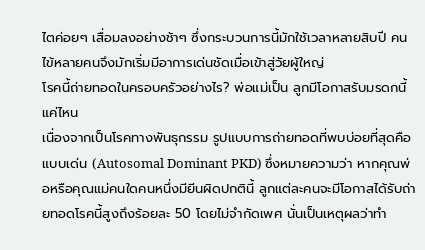ไตค่อยๆ เสื่อมลงอย่างช้าๆ ซึ่งกระบวนการนี้มักใช้เวลาหลายสิบปี คนไข้หลายคนจึงมักเริ่มมีอาการเด่นชัดเมื่อเข้าสู่วัยผู้ใหญ่
โรคนี้ถ่ายทอดในครอบครัวอย่างไร? พ่อแม่เป็น ลูกมีโอกาสรับมรดกนี้แค่ไหน
เนื่องจากเป็นโรคทางพันธุกรรม รูปแบบการถ่ายทอดที่พบบ่อยที่สุดคือแบบเด่น (Autosomal Dominant PKD) ซึ่งหมายความว่า หากคุณพ่อหรือคุณแม่คนใดคนหนึ่งมียีนผิดปกตินี้ ลูกแต่ละคนจะมีโอกาสได้รับถ่ายทอดโรคนี้สูงถึงร้อยละ 50 โดยไม่จำกัดเพศ นั่นเป็นเหตุผลว่าทำ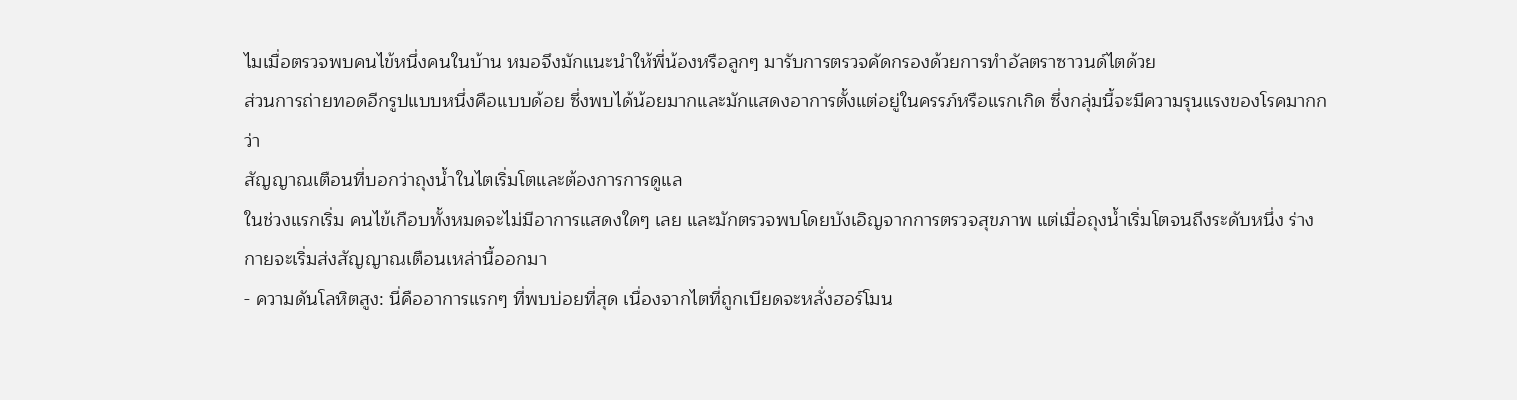ไมเมื่อตรวจพบคนไข้หนึ่งคนในบ้าน หมอจึงมักแนะนำให้พี่น้องหรือลูกๆ มารับการตรวจคัดกรองด้วยการทำอัลตราซาวนด์ไตด้วย
ส่วนการถ่ายทอดอีกรูปแบบหนึ่งคือแบบด้อย ซึ่งพบได้น้อยมากและมักแสดงอาการตั้งแต่อยู่ในครรภ์หรือแรกเกิด ซึ่งกลุ่มนี้จะมีความรุนแรงของโรคมากกว่า
สัญญาณเตือนที่บอกว่าถุงน้ำในไตเริ่มโตและต้องการการดูแล
ในช่วงแรกเริ่ม คนไข้เกือบทั้งหมดจะไม่มีอาการแสดงใดๆ เลย และมักตรวจพบโดยบังเอิญจากการตรวจสุขภาพ แต่เมื่อถุงน้ำเริ่มโตจนถึงระดับหนึ่ง ร่างกายจะเริ่มส่งสัญญาณเตือนเหล่านี้ออกมา
- ความดันโลหิตสูง: นี่คืออาการแรกๆ ที่พบบ่อยที่สุด เนื่องจากไตที่ถูกเบียดจะหลั่งฮอร์โมน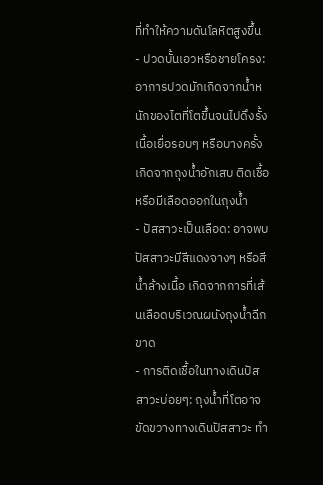ที่ทำให้ความดันโลหิตสูงขึ้น
- ปวดบั้นเอวหรือชายโครง: อาการปวดมักเกิดจากน้ำหนักของไตที่โตขึ้นจนไปดึงรั้งเนื้อเยื่อรอบๆ หรือบางครั้งเกิดจากถุงน้ำอักเสบ ติดเชื้อ หรือมีเลือดออกในถุงน้ำ
- ปัสสาวะเป็นเลือด: อาจพบปัสสาวะมีสีแดงจางๆ หรือสีน้ำล้างเนื้อ เกิดจากการที่เส้นเลือดบริเวณผนังถุงน้ำฉีกขาด
- การติดเชื้อในทางเดินปัสสาวะบ่อยๆ: ถุงน้ำที่โตอาจขัดขวางทางเดินปัสสาวะ ทำ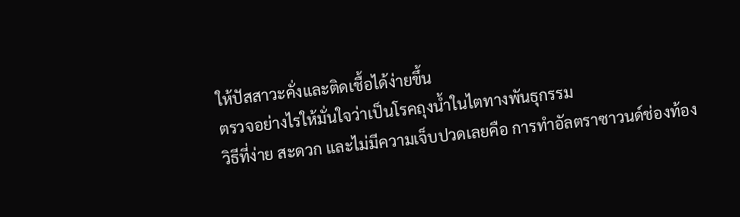ให้ปัสสาวะคั่งและติดเชื้อได้ง่ายขึ้น
ตรวจอย่างไรให้มั่นใจว่าเป็นโรคถุงน้ำในไตทางพันธุกรรม
วิธีที่ง่าย สะดวก และไม่มีความเจ็บปวดเลยคือ การทำอัลตราซาวนด์ช่องท้อง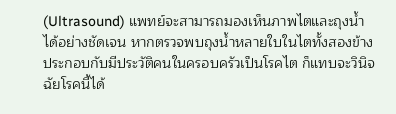(Ultrasound) แพทย์จะสามารถมองเห็นภาพไตและถุงน้ำได้อย่างชัดเจน หากตรวจพบถุงน้ำหลายใบในไตทั้งสองข้าง ประกอบกับมีประวัติคนในครอบครัวเป็นโรคไต ก็แทบจะวินิจฉัยโรคนี้ได้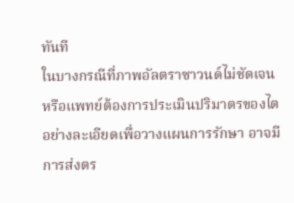ทันที
ในบางกรณีที่ภาพอัลตราซาวนด์ไม่ชัดเจน หรือแพทย์ต้องการประเมินปริมาตรของไตอย่างละเอียดเพื่อวางแผนการรักษา อาจมีการส่งตร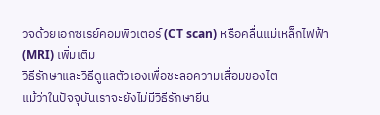วจด้วยเอกซเรย์คอมพิวเตอร์ (CT scan) หรือคลื่นแม่เหล็กไฟฟ้า (MRI) เพิ่มเติม
วิธีรักษาและวิธีดูแลตัวเองเพื่อชะลอความเสื่อมของไต
แม้ว่าในปัจจุบันเราจะยังไม่มีวิธีรักษายีน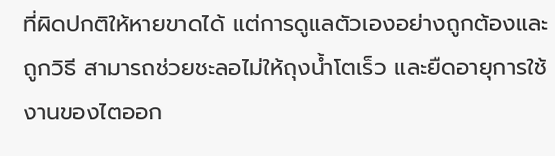ที่ผิดปกติให้หายขาดได้ แต่การดูแลตัวเองอย่างถูกต้องและถูกวิธี สามารถช่วยชะลอไม่ให้ถุงน้ำโตเร็ว และยืดอายุการใช้งานของไตออก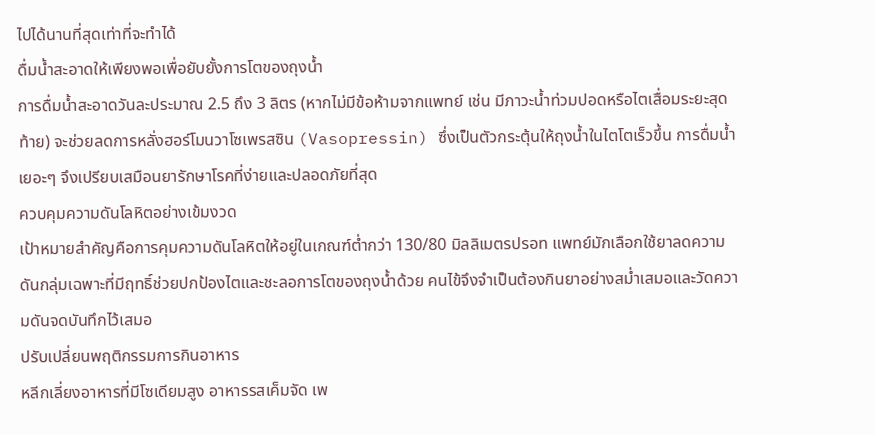ไปได้นานที่สุดเท่าที่จะทำได้
ดื่มน้ำสะอาดให้เพียงพอเพื่อยับยั้งการโตของถุงน้ำ
การดื่มน้ำสะอาดวันละประมาณ 2.5 ถึง 3 ลิตร (หากไม่มีข้อห้ามจากแพทย์ เช่น มีภาวะน้ำท่วมปอดหรือไตเสื่อมระยะสุดท้าย) จะช่วยลดการหลั่งฮอร์โมนวาโซเพรสซิน (Vasopressin) ซึ่งเป็นตัวกระตุ้นให้ถุงน้ำในไตโตเร็วขึ้น การดื่มน้ำเยอะๆ จึงเปรียบเสมือนยารักษาโรคที่ง่ายและปลอดภัยที่สุด
ควบคุมความดันโลหิตอย่างเข้มงวด
เป้าหมายสำคัญคือการคุมความดันโลหิตให้อยู่ในเกณฑ์ต่ำกว่า 130/80 มิลลิเมตรปรอท แพทย์มักเลือกใช้ยาลดความดันกลุ่มเฉพาะที่มีฤทธิ์ช่วยปกป้องไตและชะลอการโตของถุงน้ำด้วย คนไข้จึงจำเป็นต้องกินยาอย่างสม่ำเสมอและวัดความดันจดบันทึกไว้เสมอ
ปรับเปลี่ยนพฤติกรรมการกินอาหาร
หลีกเลี่ยงอาหารที่มีโซเดียมสูง อาหารรสเค็มจัด เพ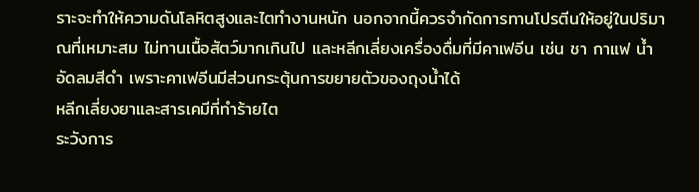ราะจะทำให้ความดันโลหิตสูงและไตทำงานหนัก นอกจากนี้ควรจำกัดการทานโปรตีนให้อยู่ในปริมาณที่เหมาะสม ไม่ทานเนื้อสัตว์มากเกินไป และหลีกเลี่ยงเครื่องดื่มที่มีคาเฟอีน เช่น ชา กาแฟ น้ำอัดลมสีดำ เพราะคาเฟอีนมีส่วนกระตุ้นการขยายตัวของถุงน้ำได้
หลีกเลี่ยงยาและสารเคมีที่ทำร้ายไต
ระวังการ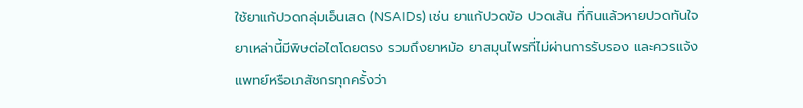ใช้ยาแก้ปวดกลุ่มเอ็นเสด (NSAIDs) เช่น ยาแก้ปวดข้อ ปวดเส้น ที่กินแล้วหายปวดทันใจ ยาเหล่านี้มีพิษต่อไตโดยตรง รวมถึงยาหม้อ ยาสมุนไพรที่ไม่ผ่านการรับรอง และควรแจ้งแพทย์หรือเภสัชกรทุกครั้งว่า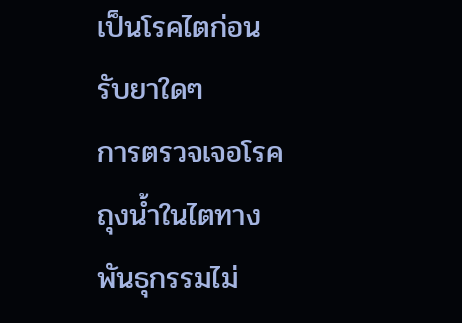เป็นโรคไตก่อนรับยาใดๆ
การตรวจเจอโรคถุงน้ำในไตทางพันธุกรรมไม่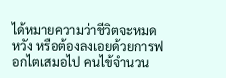ได้หมายความว่าชีวิตจะหมดหวัง หรือต้องลงเอยด้วยการฟอกไตเสมอไป คนไข้จำนวน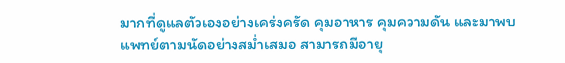มากที่ดูแลตัวเองอย่างเคร่งครัด คุมอาหาร คุมความดัน และมาพบแพทย์ตามนัดอย่างสม่ำเสมอ สามารถมีอายุ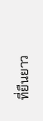ที่ยืนยาว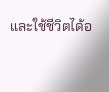และใช้ชีวิตได้อ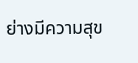ย่างมีความสุข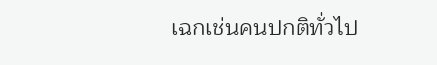เฉกเช่นคนปกติทั่วไป